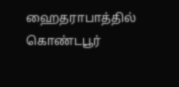ஹைதராபாத்தில் கொண்டபூர்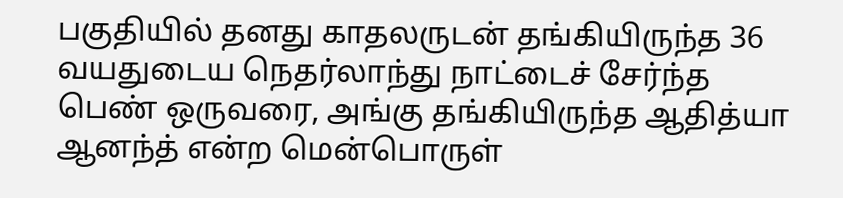பகுதியில் தனது காதலருடன் தங்கியிருந்த 36 வயதுடைய நெதர்லாந்து நாட்டைச் சேர்ந்த பெண் ஒருவரை, அங்கு தங்கியிருந்த ஆதித்யா ஆனந்த் என்ற மென்பொருள்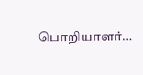பொறியாளர்…